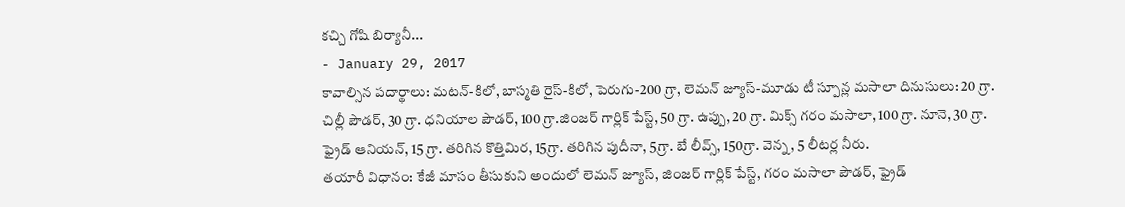కచ్చి గోషి బిర్యానీ...
- January 29, 2017
కావాల్సిన పదార్థాలు: మటన్-కిలో, బాస్మతి రైస్-కిలో, పెరుగు-200 గ్రా, లెమన్ జ్యూస్-మూడు టీ స్పూన్ల మసాలా దినుసులు: 20 గ్రా. చిల్లీ పౌడర్, 30 గ్రా. ధనియాల పౌడర్, 100 గ్రా.జింజర్ గార్లిక్ పేస్ట్, 50 గ్రా. ఉప్పు, 20 గ్రా. మిక్స్ గరం మసాలా, 100 గ్రా. నూనె, 30 గ్రా. ఫ్రైడ్ ఆనియన్, 15 గ్రా. తరిగిన కొత్తిమిర, 15గ్రా. తరిగిన పుదీనా, 5గ్రా. బే లీవ్స్, 150గ్రా. వెన్న, 5 లీటర్ల నీరు.
తయారీ విధానం: కేజీ మాసం తీసుకుని అందులో లెమన్ జ్యూస్, జింజర్ గార్లిక్ పేస్ట్, గరం మసాలా పౌడర్, ఫ్రైడ్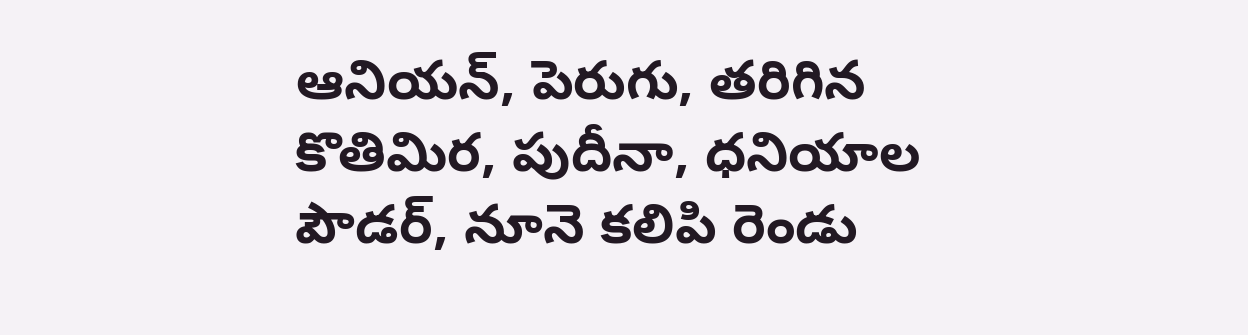ఆనియన్, పెరుగు, తరిగిన కొతిమిర, పుదీనా, ధనియాల పౌడర్, నూనె కలిపి రెండు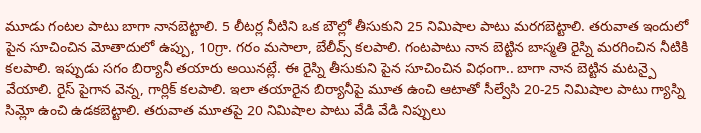మూడు గంటల పాటు బాగా నానబెట్టాలి. 5 లీటర్ల నీటిని ఒక బౌల్లో తీసుకుని 25 నిమిషాల పాటు మరగబెట్టాలి. తరువాత ఇందులో పైన సూచించిన మోతాదులో ఉప్పు, 10గ్రా. గరం మసాలా, బేలీవ్స్ కలపాలి. గంటపాటు నాన బెట్టిన బాస్మతి రైస్ని మరగించిన నీటికి కలపాలి. ఇప్పుడు సగం బిర్యానీ తయారు అయినట్లే. ఈ రైస్ని తీసుకుని పైన సూచించిన విధంగా.. బాగా నాన బెట్టిన మటన్పై వేయాలి. రైస్ పైగాన వెన్న, గార్లిక్ కలపాలి. ఇలా తయారైన బిర్యానీపై మూత ఉంచి ఆటాతో సీల్వేసి 20-25 నిమిషాల పాటు గ్యాస్ని సిమ్లో ఉంచి ఉడకబెట్టాలి. తరువాత మూతపై 20 నిమిషాల పాటు వేడి వేడి నిప్పులు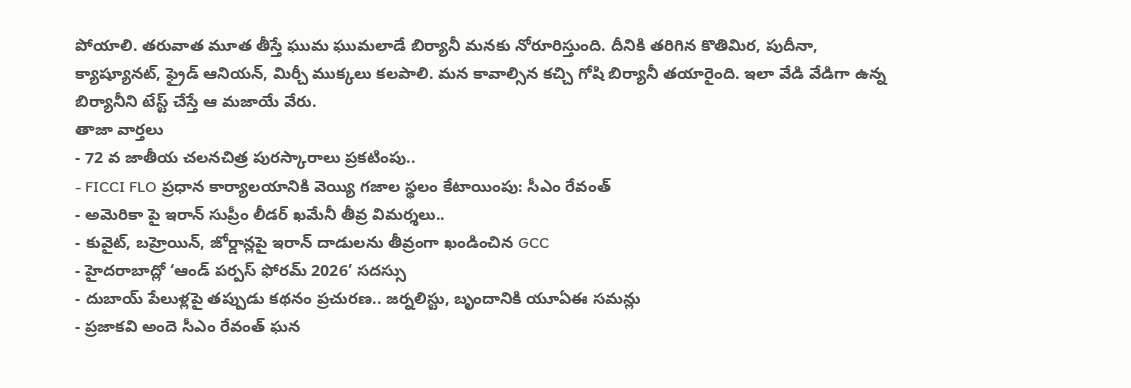పోయాలి. తరువాత మూత తీస్తే ఘుమ ఘుమలాడే బిర్యానీ మనకు నోరూరిస్తుంది. దీనికి తరిగిన కొతిమిర, పుదీనా, క్యాష్యూనట్, ఫ్రైడ్ ఆనియన్, మిర్చీ ముక్కలు కలపాలి. మన కావాల్సిన కచ్చి గోషి బిర్యానీ తయారైంది. ఇలా వేడి వేడిగా ఉన్న బిర్యానీని టేస్ట్ చేస్తే ఆ మజాయే వేరు.
తాజా వార్తలు
- 72 వ జాతీయ చలనచిత్ర పురస్కారాలు ప్రకటింపు..
- FICCI FLO ప్రధాన కార్యాలయానికి వెయ్యి గజాల స్థలం కేటాయింపు: సీఎం రేవంత్
- అమెరికా పై ఇరాన్ సుప్రీం లీడర్ ఖమేనీ తీవ్ర విమర్శలు..
- కువైట్, బహ్రెయిన్, జోర్డాన్లపై ఇరాన్ దాడులను తీవ్రంగా ఖండించిన GCC
- హైదరాబాద్లో ‘ఆండ్ పర్పస్ ఫోరమ్ 2026’ సదస్సు
- దుబాయ్ పేలుళ్లపై తప్పుడు కథనం ప్రచురణ.. జర్నలిస్టు, బృందానికి యూఏఈ సమన్లు
- ప్రజాకవి అందె సీఎం రేవంత్ ఘన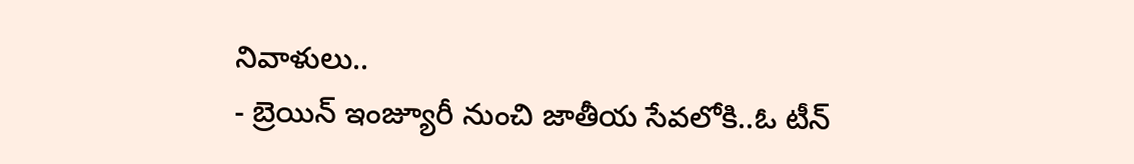నివాళులు..
- బ్రెయిన్ ఇంజ్యూరీ నుంచి జాతీయ సేవలోకి..ఓ టీన్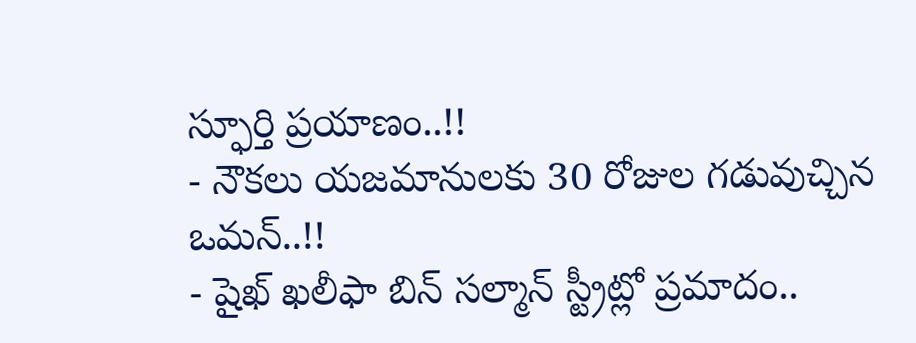స్ఫూర్తి ప్రయాణం..!!
- నౌకలు యజమానులకు 30 రోజుల గడువుచ్చిన ఒమన్..!!
- షైఖ్ ఖలీఫా బిన్ సల్మాన్ స్ట్రీట్లో ప్రమాదం..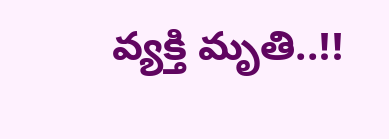వ్యక్తి మృతి..!!